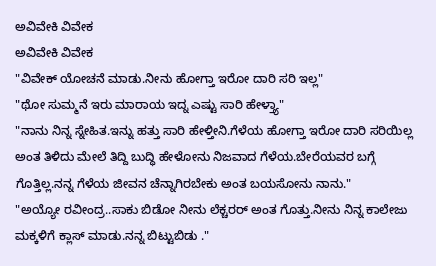ಅವಿವೇಕಿ ವಿವೇಕ
ಅವಿವೇಕಿ ವಿವೇಕ
"ವಿವೇಕ್ ಯೋಚನೆ ಮಾಡು.ನೀನು ಹೋಗ್ತಾ ಇರೋ ದಾರಿ ಸರಿ ಇಲ್ಲ"
"ಥೋ ಸುಮ್ಮನೆ ಇರು ಮಾರಾಯ ಇದ್ನ ಎಷ್ಟು ಸಾರಿ ಹೇಳ್ತ್ಯಾ"
"ನಾನು ನಿನ್ನ ಸ್ನೇಹಿತ.ಇನ್ನು ಹತ್ತು ಸಾರಿ ಹೇಳ್ತೀನಿ.ಗೆಳೆಯ ಹೋಗ್ತಾ ಇರೋ ದಾರಿ ಸರಿಯಿಲ್ಲ ಅಂತ ತಿಳಿದು ಮೇಲೆ ತಿದ್ದಿ ಬುದ್ಧಿ ಹೇಳೋನು ನಿಜವಾದ ಗೆಳೆಯ.ಬೇರೆಯವರ ಬಗ್ಗೆ ಗೊತ್ತಿಲ್ಲ.ನನ್ನ ಗೆಳೆಯ ಜೀವನ ಚೆನ್ನಾಗಿರಬೇಕು ಅಂತ ಬಯಸೋನು ನಾನು."
"ಅಯ್ಯೋ ರವೀಂದ್ರ..ಸಾಕು ಬಿಡೋ ನೀನು ಲೆಕ್ಚರರ್ ಅಂತ ಗೊತ್ತು.ನೀನು ನಿನ್ನ ಕಾಲೇಜು ಮಕ್ಕಳಿಗೆ ಕ್ಲಾಸ್ ಮಾಡು.ನನ್ನ ಬಿಟ್ಟುಬಿಡು ."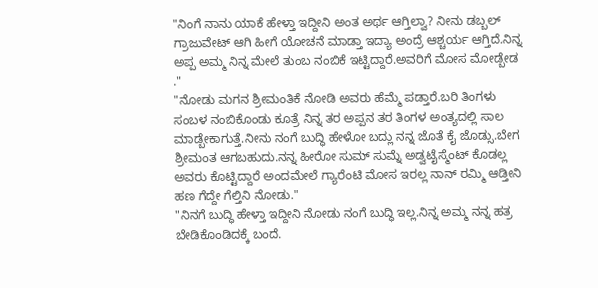"ನಿಂಗೆ ನಾನು ಯಾಕೆ ಹೇಳ್ತಾ ಇದ್ದೀನಿ ಅಂತ ಅರ್ಥ ಆಗ್ತಿಲ್ವಾ? ನೀನು ಡಬ್ಬಲ್ ಗ್ರಾಜುವೇಟ್ ಆಗಿ ಹೀಗೆ ಯೋಚನೆ ಮಾಡ್ತಾ ಇದ್ಯಾ ಅಂದ್ರೆ ಆಶ್ಚರ್ಯ ಆಗ್ತಿದೆ.ನಿನ್ನ ಅಪ್ಪ ಅಮ್ಮ ನಿನ್ನ ಮೇಲೆ ತುಂಬ ನಂಬಿಕೆ ಇಟ್ಟಿದ್ದಾರೆ.ಅವರಿಗೆ ಮೋಸ ಮೋಡ್ಬೇಡ ."
"ನೋಡು ಮಗನ ಶ್ರೀಮಂತಿಕೆ ನೋಡಿ ಅವರು ಹೆಮ್ಮೆ ಪಡ್ತಾರೆ.ಬರಿ ತಿಂಗಳು ಸಂಬಳ ನಂಬಿಕೊಂಡು ಕೂತ್ರೆ ನಿನ್ನ ತರ ಅಪ್ಪನ ತರ ತಿಂಗಳ ಅಂತ್ಯದಲ್ಲಿ ಸಾಲ ಮಾಡ್ಬೇಕಾಗುತ್ತೆ.ನೀನು ನಂಗೆ ಬುದ್ಧಿ ಹೇಳೋ ಬದ್ಲು ನನ್ನ ಜೊತೆ ಕೈ ಜೊಡ್ಸು.ಬೇಗ ಶ್ರೀಮಂತ ಆಗಬಹುದು.ನನ್ನ ಹೀರೋ ಸುಮ್ ಸುಮ್ನೆ ಅಡ್ವಟೈಸ್ಮೆಂಟ್ ಕೊಡಲ್ಲ ಅವರು ಕೊಟ್ಟಿದ್ದಾರೆ ಅಂದಮೇಲೆ ಗ್ಯಾರೆಂಟಿ ಮೋಸ ಇರಲ್ಲ ನಾನ್ ರಮ್ಮಿ ಆಡ್ತೀನಿ ಹಣ ಗೆದ್ದೇ ಗೆಲ್ತಿನಿ ನೋಡು."
"ನಿನಗೆ ಬುದ್ಧಿ ಹೇಳ್ತಾ ಇದ್ದೀನಿ ನೋಡು ನಂಗೆ ಬುದ್ಧಿ ಇಲ್ಲ.ನಿನ್ನ ಅಮ್ಮ ನನ್ನ ಹತ್ರ ಬೇಡಿಕೊಂಡಿದಕ್ಕೆ ಬಂದೆ.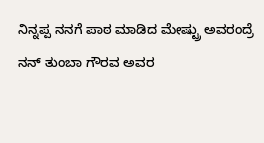ನಿನ್ನಪ್ಪ ನನಗೆ ಪಾಠ ಮಾಡಿದ ಮೇಷ್ಟ್ರು ಅವರಂದ್ರೆ ನನ್ ತುಂಬಾ ಗೌರವ ಅವರ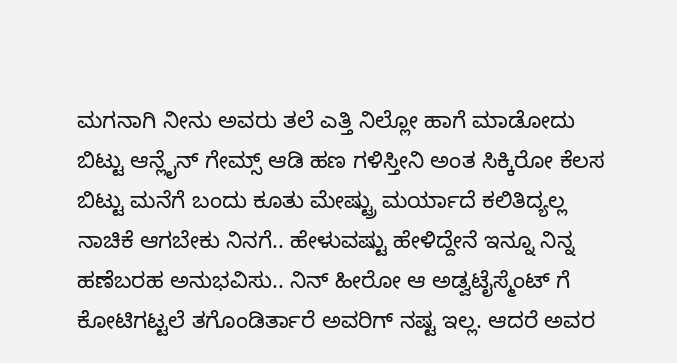ಮಗನಾಗಿ ನೀನು ಅವರು ತಲೆ ಎತ್ತಿ ನಿಲ್ಲೋ ಹಾಗೆ ಮಾಡೋದು ಬಿಟ್ಟು ಆನ್ಲೈನ್ ಗೇಮ್ಸ್ ಆಡಿ ಹಣ ಗಳಿಸ್ತೀನಿ ಅಂತ ಸಿಕ್ಕಿರೋ ಕೆಲಸ ಬಿಟ್ಟು ಮನೆಗೆ ಬಂದು ಕೂತು ಮೇಷ್ಟ್ರು ಮರ್ಯಾದೆ ಕಲಿತಿದ್ಯಲ್ಲ ನಾಚಿಕೆ ಆಗಬೇಕು ನಿನಗೆ.. ಹೇಳುವಷ್ಟು ಹೇಳಿದ್ದೇನೆ ಇನ್ನೂ ನಿನ್ನ ಹಣೆಬರಹ ಅನುಭವಿಸು.. ನಿನ್ ಹೀರೋ ಆ ಅಡ್ವಟೈಸ್ಮೆಂಟ್ ಗೆ ಕೋಟಿಗಟ್ಟಲೆ ತಗೊಂಡಿರ್ತಾರೆ ಅವರಿಗ್ ನಷ್ಟ ಇಲ್ಲ. ಆದರೆ ಅವರ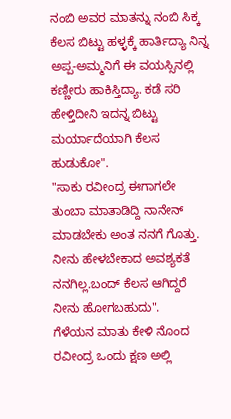ನಂಬಿ ಅವರ ಮಾತನ್ನು ನಂಬಿ ಸಿಕ್ಕ ಕೆಲಸ ಬಿಟ್ಟು ಹಳ್ಳಕ್ಕೆ ಹಾರ್ತಿದ್ಯಾ ನಿನ್ನ ಅಪ್ಪ-ಅಮ್ಮನಿಗೆ ಈ ವಯಸ್ಸಿನಲ್ಲಿ ಕಣ್ಣೀರು ಹಾಕಿಸ್ತಿದ್ಯಾ. ಕಡೆ ಸರಿ ಹೇಳ್ತಿದೀನಿ ಇದನ್ನ ಬಿಟ್ಟು ಮರ್ಯಾದೆಯಾಗಿ ಕೆಲಸ ಹುಡುಕೋ".
"ಸಾಕು ರವೀಂದ್ರ ಈಗಾಗಲೇ ತುಂಬಾ ಮಾತಾಡಿದ್ದಿ ನಾನೇನ್ ಮಾಡಬೇಕು ಅಂತ ನನಗೆ ಗೊತ್ತು. ನೀನು ಹೇಳಬೇಕಾದ ಅವಶ್ಯಕತೆ ನನಗಿಲ್ಲ.ಬಂದ್ ಕೆಲಸ ಆಗಿದ್ದರೆ ನೀನು ಹೋಗಬಹುದು".
ಗೆಳೆಯನ ಮಾತು ಕೇಳಿ ನೊಂದ ರವೀಂದ್ರ ಒಂದು ಕ್ಷಣ ಅಲ್ಲಿ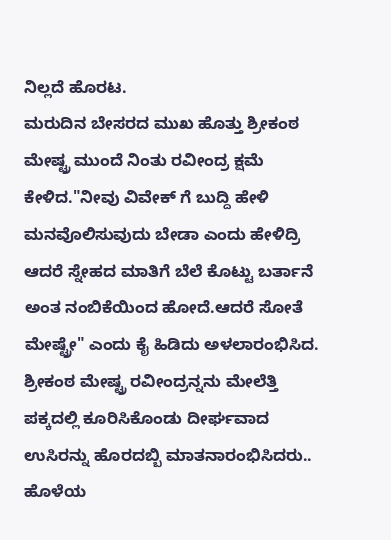ನಿಲ್ಲದೆ ಹೊರಟ.
ಮರುದಿನ ಬೇಸರದ ಮುಖ ಹೊತ್ತು ಶ್ರೀಕಂಠ ಮೇಷ್ಟ್ರ ಮುಂದೆ ನಿಂತು ರವೀಂದ್ರ ಕ್ಷಮೆ ಕೇಳಿದ."ನೀವು ವಿವೇಕ್ ಗೆ ಬುದ್ದಿ ಹೇಳಿ ಮನವೊಲಿಸುವುದು ಬೇಡಾ ಎಂದು ಹೇಳಿದ್ರಿ ಆದರೆ ಸ್ನೇಹದ ಮಾತಿಗೆ ಬೆಲೆ ಕೊಟ್ಟು ಬರ್ತಾನೆ ಅಂತ ನಂಬಿಕೆಯಿಂದ ಹೋದೆ.ಆದರೆ ಸೋತೆ ಮೇಷ್ಟ್ರೇ" ಎಂದು ಕೈ ಹಿಡಿದು ಅಳಲಾರಂಭಿಸಿದ.
ಶ್ರೀಕಂಠ ಮೇಷ್ಟ್ರ ರವೀಂದ್ರನ್ನನು ಮೇಲೆತ್ತಿ ಪಕ್ಕದಲ್ಲಿ ಕೂರಿಸಿಕೊಂಡು ದೀರ್ಘವಾದ ಉಸಿರನ್ನು ಹೊರದಬ್ಬಿ ಮಾತನಾರಂಭಿಸಿದರು..
ಹೊಳೆಯ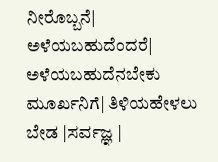ನೀರೊಬ್ಬನೆ| ಅಳೆಯಬಹುದೆಂದರೆ| ಅಳೆಯಬಹುದೆನಬೇಕು ಮೂರ್ಖನಿಗೆ| ತಿಳಿಯಹೇಳಲು ಬೇಡ |ಸರ್ವಜ್ಞ |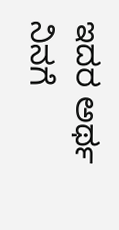ಇದರ ಅರ್ಥ ನಿನಗೆ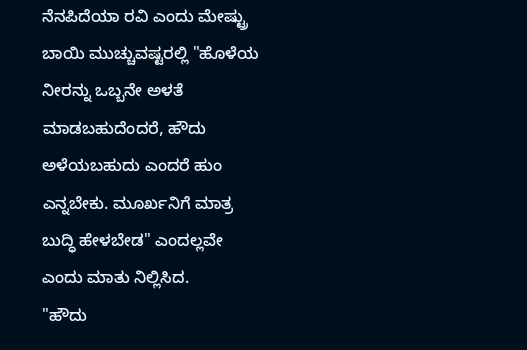ನೆನಪಿದೆಯಾ ರವಿ ಎಂದು ಮೇಷ್ಟ್ರು ಬಾಯಿ ಮುಚ್ಚುವಷ್ಟರಲ್ಲಿ "ಹೊಳೆಯ ನೀರನ್ನು ಒಬ್ಬನೇ ಅಳತೆ ಮಾಡಬಹುದೆಂದರೆ, ಹೌದು ಅಳೆಯಬಹುದು ಎಂದರೆ ಹುಂ ಎನ್ನಬೇಕು. ಮೂರ್ಖನಿಗೆ ಮಾತ್ರ ಬುದ್ಧಿ ಹೇಳಬೇಡ" ಎಂದಲ್ಲವೇ ಎಂದು ಮಾತು ನಿಲ್ಲಿಸಿದ.
"ಹೌದು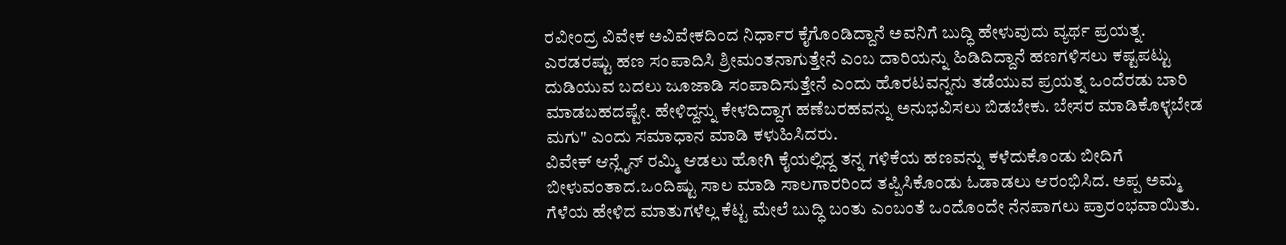ರವೀಂದ್ರ ವಿವೇಕ ಅವಿವೇಕದಿಂದ ನಿರ್ಧಾರ ಕೈಗೊಂಡಿದ್ದಾನೆ ಅವನಿಗೆ ಬುದ್ಧಿ ಹೇಳುವುದು ವ್ಯರ್ಥ ಪ್ರಯತ್ನ. ಎರಡರಷ್ಟು ಹಣ ಸಂಪಾದಿಸಿ ಶ್ರೀಮಂತನಾಗುತ್ತೇನೆ ಎಂಬ ದಾರಿಯನ್ನು ಹಿಡಿದಿದ್ದಾನೆ ಹಣಗಳಿಸಲು ಕಷ್ಟಪಟ್ಟು ದುಡಿಯುವ ಬದಲು ಜೂಜಾಡಿ ಸಂಪಾದಿಸುತ್ತೇನೆ ಎಂದು ಹೊರಟವನ್ನನು ತಡೆಯುವ ಪ್ರಯತ್ನ ಒಂದೆರಡು ಬಾರಿ ಮಾಡಬಹದಷ್ಟೇ. ಹೇಳಿದ್ದನ್ನು ಕೇಳದಿದ್ದಾಗ ಹಣೆಬರಹವನ್ನು ಅನುಭವಿಸಲು ಬಿಡಬೇಕು. ಬೇಸರ ಮಾಡಿಕೊಳ್ಳಬೇಡ ಮಗು" ಎಂದು ಸಮಾಧಾನ ಮಾಡಿ ಕಳುಹಿಸಿದರು.
ವಿವೇಕ್ ಆನ್ಲೈನ್ ರಮ್ಮಿ ಆಡಲು ಹೋಗಿ ಕೈಯಲ್ಲಿದ್ದ ತನ್ನ ಗಳಿಕೆಯ ಹಣವನ್ನು ಕಳೆದುಕೊಂಡು ಬೀದಿಗೆ ಬೀಳುವಂತಾದ.ಒಂದಿಷ್ಟು ಸಾಲ ಮಾಡಿ ಸಾಲಗಾರರಿಂದ ತಪ್ಪಿಸಿಕೊಂಡು ಓಡಾಡಲು ಆರಂಭಿಸಿದ. ಅಪ್ಪ ಅಮ್ಮ ಗೆಳೆಯ ಹೇಳಿದ ಮಾತುಗಳೆಲ್ಲ ಕೆಟ್ಟ ಮೇಲೆ ಬುದ್ಧಿ ಬಂತು ಎಂಬಂತೆ ಒಂದೊಂದೇ ನೆನಪಾಗಲು ಪ್ರಾರಂಭವಾಯಿತು.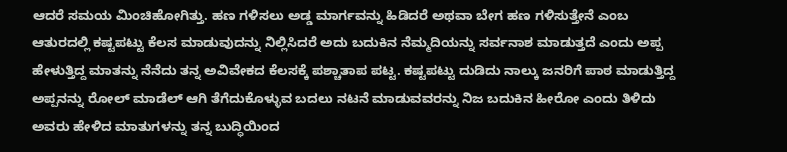ಆದರೆ ಸಮಯ ಮಿಂಚಿಹೋಗಿತ್ತು. ಹಣ ಗಳಿಸಲು ಅಡ್ಡ ಮಾರ್ಗವನ್ನು ಹಿಡಿದರೆ ಅಥವಾ ಬೇಗ ಹಣ ಗಳಿಸುತ್ತೇನೆ ಎಂಬ ಆತುರದಲ್ಲಿ ಕಷ್ಟಪಟ್ಟು ಕೆಲಸ ಮಾಡುವುದನ್ನು ನಿಲ್ಲಿಸಿದರೆ ಅದು ಬದುಕಿನ ನೆಮ್ಮದಿಯನ್ನು ಸರ್ವನಾಶ ಮಾಡುತ್ತದೆ ಎಂದು ಅಪ್ಪ ಹೇಳುತ್ತಿದ್ದ ಮಾತನ್ನು ನೆನೆದು ತನ್ನ ಅವಿವೇಕದ ಕೆಲಸಕ್ಕೆ ಪಶ್ಚಾತಾಪ ಪಟ್ಟ. ಕಷ್ಟಪಟ್ಟು ದುಡಿದು ನಾಲ್ಕು ಜನರಿಗೆ ಪಾಠ ಮಾಡುತ್ತಿದ್ದ ಅಪ್ಪನನ್ನು ರೋಲ್ ಮಾಡೆಲ್ ಆಗಿ ತೆಗೆದುಕೊಳ್ಳುವ ಬದಲು ನಟನೆ ಮಾಡುವವರನ್ನು ನಿಜ ಬದುಕಿನ ಹೀರೋ ಎಂದು ತಿಳಿದು ಅವರು ಹೇಳಿದ ಮಾತುಗಳನ್ನು ತನ್ನ ಬುದ್ಧಿಯಿಂದ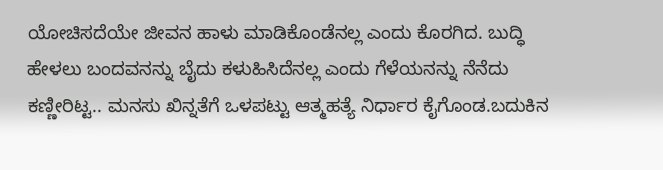ಯೋಚಿಸದೆಯೇ ಜೀವನ ಹಾಳು ಮಾಡಿಕೊಂಡೆನಲ್ಲ ಎಂದು ಕೊರಗಿದ. ಬುದ್ಧಿ ಹೇಳಲು ಬಂದವನನ್ನು ಬೈದು ಕಳುಹಿಸಿದೆನಲ್ಲ ಎಂದು ಗೆಳೆಯನನ್ನು ನೆನೆದು ಕಣ್ಣೀರಿಟ್ಟ.. ಮನಸು ಖಿನ್ನತೆಗೆ ಒಳಪಟ್ಟು ಆತ್ಮಹತ್ಯೆ ನಿರ್ಧಾರ ಕೈಗೊಂಡ.ಬದುಕಿನ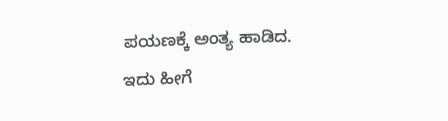ಪಯಣಕ್ಕೆ ಅಂತ್ಯ ಹಾಡಿದ.
ಇದು ಹೀಗೆ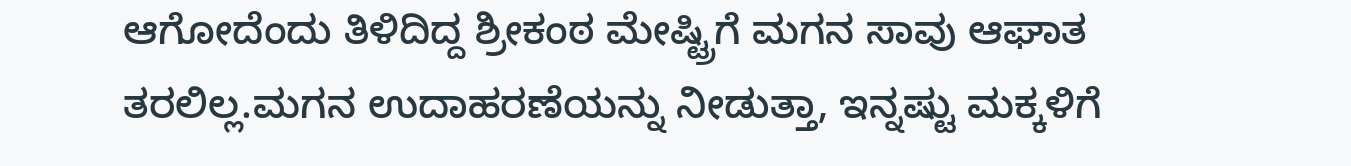ಆಗೋದೆಂದು ತಿಳಿದಿದ್ದ ಶ್ರೀಕಂಠ ಮೇಷ್ಟ್ರಿಗೆ ಮಗನ ಸಾವು ಆಘಾತ ತರಲಿಲ್ಲ.ಮಗನ ಉದಾಹರಣೆಯನ್ನು ನೀಡುತ್ತಾ, ಇನ್ನಷ್ಟು ಮಕ್ಕಳಿಗೆ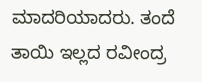ಮಾದರಿಯಾದರು. ತಂದೆ ತಾಯಿ ಇಲ್ಲದ ರವೀಂದ್ರ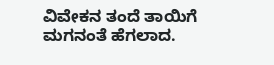ವಿವೇಕನ ತಂದೆ ತಾಯಿಗೆ ಮಗನಂತೆ ಹೆಗಲಾದ.